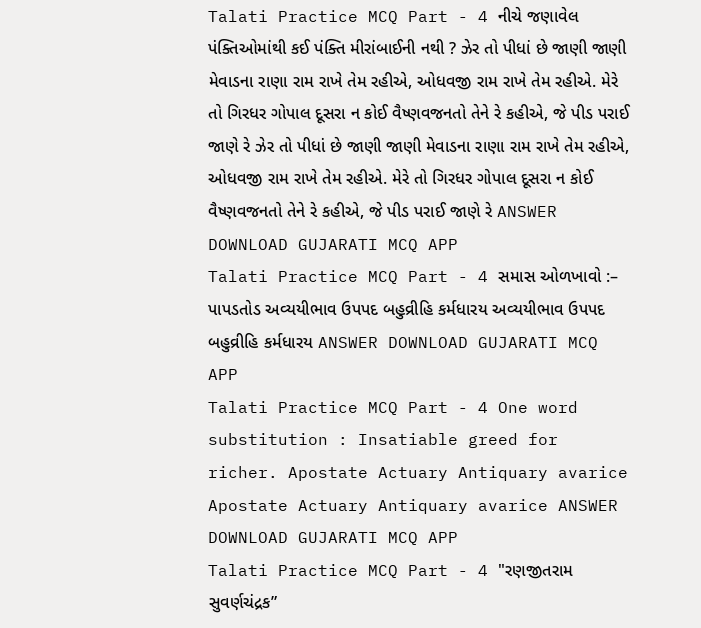Talati Practice MCQ Part - 4 નીચે જણાવેલ પંક્તિઓમાંથી કઈ પંક્તિ મીરાંબાઈની નથી ? ઝેર તો પીધાં છે જાણી જાણી મેવાડના રાણા રામ રાખે તેમ રહીએ, ઓધવજી રામ રાખે તેમ રહીએ. મેરે તો ગિરધર ગોપાલ દૂસરા ન કોઈ વૈષ્ણવજનતો તેને રે કહીએ, જે પીડ પરાઈ જાણે રે ઝેર તો પીધાં છે જાણી જાણી મેવાડના રાણા રામ રાખે તેમ રહીએ, ઓધવજી રામ રાખે તેમ રહીએ. મેરે તો ગિરધર ગોપાલ દૂસરા ન કોઈ વૈષ્ણવજનતો તેને રે કહીએ, જે પીડ પરાઈ જાણે રે ANSWER DOWNLOAD GUJARATI MCQ APP
Talati Practice MCQ Part - 4 સમાસ ઓળખાવો :– પાપડતોડ અવ્યયીભાવ ઉપપદ બહુવ્રીહિ કર્મધારય અવ્યયીભાવ ઉપપદ બહુવ્રીહિ કર્મધારય ANSWER DOWNLOAD GUJARATI MCQ APP
Talati Practice MCQ Part - 4 One word substitution : Insatiable greed for richer. Apostate Actuary Antiquary avarice Apostate Actuary Antiquary avarice ANSWER DOWNLOAD GUJARATI MCQ APP
Talati Practice MCQ Part - 4 "રણજીતરામ સુવર્ણચંદ્રક”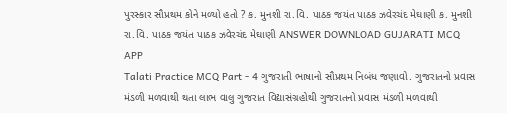પુરસ્કાર સૌપ્રથમ કોને મળ્યો હતો ? ક. મુનશી રા.વિ. પાઠક જયંત પાઠક ઝવેરચંદ મેઘાણી ક. મુનશી રા.વિ. પાઠક જયંત પાઠક ઝવેરચંદ મેઘાણી ANSWER DOWNLOAD GUJARATI MCQ APP
Talati Practice MCQ Part - 4 ગુજરાતી ભાષાનો સૌપ્રથમ નિબંધ જણાવો. ગુજરાતનો પ્રવાસ મંડળી મળવાથી થતા લાભ વાલુ ગુજરાત વિદ્યાસંગ્રહોથી ગુજરાતનો પ્રવાસ મંડળી મળવાથી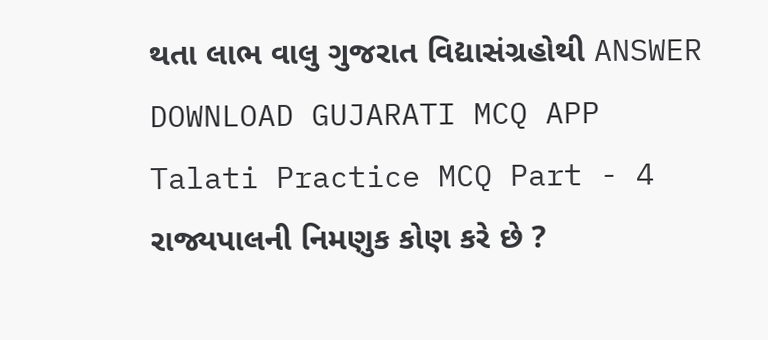થતા લાભ વાલુ ગુજરાત વિદ્યાસંગ્રહોથી ANSWER DOWNLOAD GUJARATI MCQ APP
Talati Practice MCQ Part - 4 રાજ્યપાલની નિમણુક કોણ કરે છે ?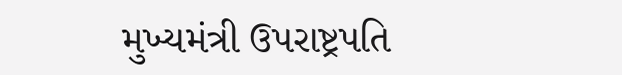મુખ્યમંત્રી ઉપરાષ્ટ્રપતિ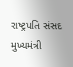રાષ્ટ્રપતિ સંસદ મુખ્યમંત્રી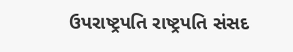ઉપરાષ્ટ્રપતિ રાષ્ટ્રપતિ સંસદ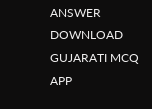ANSWER DOWNLOAD GUJARATI MCQ APP